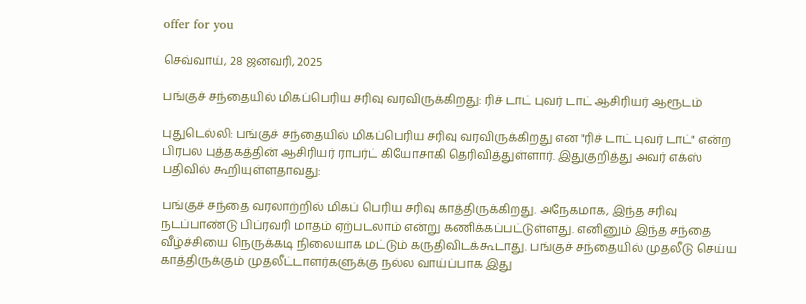offer for you

செவ்வாய், 28 ஜனவரி, 2025

பங்குச் சந்தையில் மிகப்பெரிய சரிவு வரவிருக்கிறது: ரிச் டாட் புவர் டாட் ஆசிரியர் ஆரூடம்

புதுடெல்லி: பங்குச் சந்தையில் மிகப்பெரிய சரிவு வரவிருக்கிறது என "ரிச் டாட் புவர் டாட்" என்ற பிரபல புத்தகத்தின் ஆசிரியர் ராபர்ட் கியோசாகி தெரிவித்துள்ளார். இதுகுறித்து அவர் எக்ஸ் பதிவில் கூறியுள்ளதாவது:

பங்குச் சந்தை வரலாற்றில் மிகப் பெரிய சரிவு காத்திருக்கிறது. அநேகமாக, இந்த சரிவு நடப்பாண்டு பிப்ரவரி மாதம் ஏற்படலாம் என்று கணிக்கப்பட்டுள்ளது. எனினும் இந்த சந்தை வீழ்ச்சியை நெருக்கடி நிலையாக மட்டும் கருதிவிடக்கூடாது. பங்குச் சந்தையில் முதலீடு செய்ய காத்திருக்கும் முதலீட்டாளர்களுக்கு நல்ல வாய்ப்பாக இது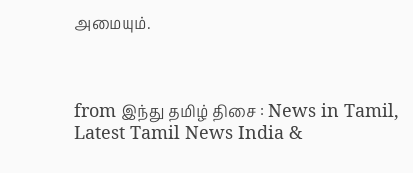அமையும்.



from இந்து தமிழ் திசை : News in Tamil, Latest Tamil News India &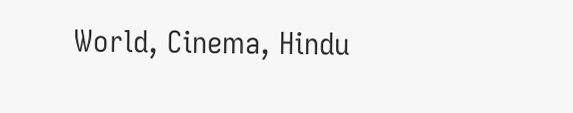World, Cinema, Hindu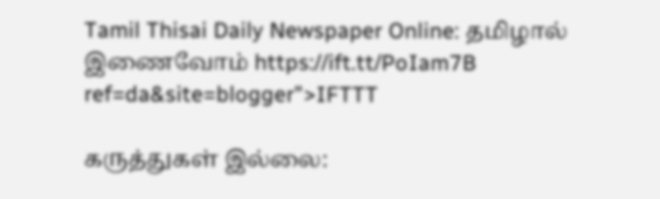Tamil Thisai Daily Newspaper Online: தமிழால் இணைவோம் https://ift.tt/PoIam7B
ref=da&site=blogger">IFTTT

கருத்துகள் இல்லை: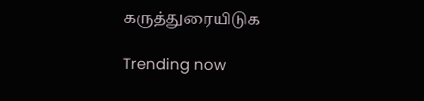கருத்துரையிடுக

Trending now